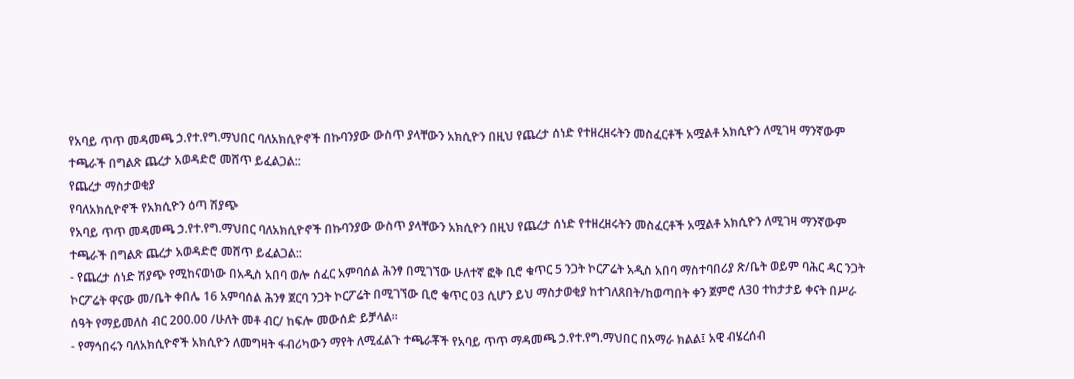የአባይ ጥጥ መዳመጫ ኃ.የተ.የግ.ማህበር ባለአክሲዮኖች በኩባንያው ውስጥ ያላቸውን አክሲዮን በዚህ የጨረታ ሰነድ የተዘረዘሩትን መስፈርቶች አሟልቶ አክሲዮን ለሚገዛ ማንኛውም ተጫራች በግልጽ ጨረታ አወዳድሮ መሸጥ ይፈልጋል::
የጨረታ ማስታወቂያ
የባለአክሲዮኖች የአክሲዮን ዕጣ ሽያጭ
የአባይ ጥጥ መዳመጫ ኃ.የተ.የግ.ማህበር ባለአክሲዮኖች በኩባንያው ውስጥ ያላቸውን አክሲዮን በዚህ የጨረታ ሰነድ የተዘረዘሩትን መስፈርቶች አሟልቶ አክሲዮን ለሚገዛ ማንኛውም ተጫራች በግልጽ ጨረታ አወዳድሮ መሸጥ ይፈልጋል::
- የጨረታ ሰነድ ሽያጭ የሚከናወነው በአዲስ አበባ ወሎ ሰፈር አምባሰል ሕንፃ በሚገኘው ሁለተኛ ፎቅ ቢሮ ቁጥር 5 ንጋት ኮርፖሬት አዲስ አበባ ማስተባበሪያ ጽ/ቤት ወይም ባሕር ዳር ንጋት ኮርፖሬት ዋናው መ/ቤት ቀበሌ 16 አምባሰል ሕንፃ ጀርባ ንጋት ኮርፖሬት በሚገኘው ቢሮ ቁጥር 03 ሲሆን ይህ ማስታወቂያ ከተገለጸበት/ከወጣበት ቀን ጀምሮ ለ30 ተከታታይ ቀናት በሥራ ሰዓት የማይመለስ ብር 200.00 /ሁለት መቶ ብር/ ከፍሎ መውሰድ ይቻላል፡፡
- የማኅበሩን ባለአክሲዮኖች አክሲዮን ለመግዛት ፋብሪካውን ማየት ለሚፈልጉ ተጫራቾች የአባይ ጥጥ ማዳመጫ ኃ.የተ.የግ.ማህበር በአማራ ክልል፤ አዊ ብሄረሰብ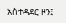አስተዳደር ዞን፤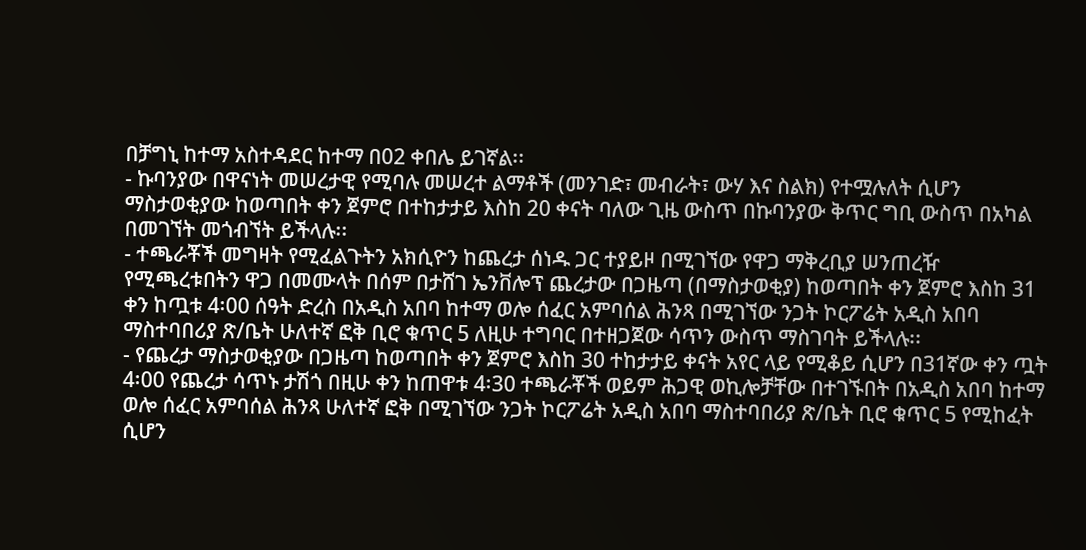በቻግኒ ከተማ አስተዳደር ከተማ በ02 ቀበሌ ይገኛል፡፡
- ኩባንያው በዋናነት መሠረታዊ የሚባሉ መሠረተ ልማቶች (መንገድ፣ መብራት፣ ውሃ እና ስልክ) የተሟሉለት ሲሆን ማስታወቂያው ከወጣበት ቀን ጀምሮ በተከታታይ እስከ 20 ቀናት ባለው ጊዜ ውስጥ በኩባንያው ቅጥር ግቢ ውስጥ በአካል በመገኘት መጎብኘት ይችላሉ፡፡
- ተጫራቾች መግዛት የሚፈልጉትን አክሲዮን ከጨረታ ሰነዱ ጋር ተያይዞ በሚገኘው የዋጋ ማቅረቢያ ሠንጠረዥ የሚጫረቱበትን ዋጋ በመሙላት በሰም በታሸገ ኤንቨሎፕ ጨረታው በጋዜጣ (በማስታወቂያ) ከወጣበት ቀን ጀምሮ እስከ 31 ቀን ከጧቱ 4፡00 ሰዓት ድረስ በአዲስ አበባ ከተማ ወሎ ሰፈር አምባሰል ሕንጻ በሚገኘው ንጋት ኮርፖሬት አዲስ አበባ ማስተባበሪያ ጽ/ቤት ሁለተኛ ፎቅ ቢሮ ቁጥር 5 ለዚሁ ተግባር በተዘጋጀው ሳጥን ውስጥ ማስገባት ይችላሉ፡፡
- የጨረታ ማስታወቂያው በጋዜጣ ከወጣበት ቀን ጀምሮ እስከ 30 ተከታታይ ቀናት አየር ላይ የሚቆይ ሲሆን በ31ኛው ቀን ጧት 4፡00 የጨረታ ሳጥኑ ታሽጎ በዚሁ ቀን ከጠዋቱ 4፡30 ተጫራቾች ወይም ሕጋዊ ወኪሎቻቸው በተገኙበት በአዲስ አበባ ከተማ ወሎ ሰፈር አምባሰል ሕንጻ ሁለተኛ ፎቅ በሚገኘው ንጋት ኮርፖሬት አዲስ አበባ ማስተባበሪያ ጽ/ቤት ቢሮ ቁጥር 5 የሚከፈት ሲሆን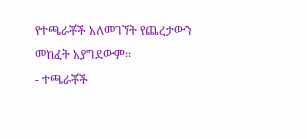የተጫራቾች አለመገኘት የጨረታውን መከፈት አያግደውም፡፡
- ተጫራቾች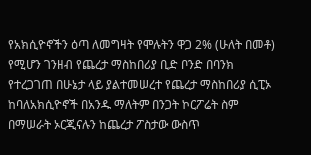የአክሲዮኖችን ዕጣ ለመግዛት የሞሉትን ዋጋ 2% (ሁለት በመቶ) የሚሆን ገንዘብ የጨረታ ማስከበሪያ ቢድ ቦንድ በባንክ የተረጋገጠ በሁኔታ ላይ ያልተመሠረተ የጨረታ ማስከበሪያ ሲፒኦ ከባለአክሲዮኖች በአንዱ ማለትም በንጋት ኮርፖሬት ስም በማሠራት ኦርጂናሉን ከጨረታ ፖስታው ውስጥ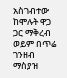አስገብተው ከሞሉት ዋጋ ጋር ማቅረብ ወይም በጥሬ ገንዘብ ማስያዝ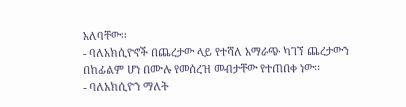አለባቸው፡፡
- ባለአክሲዮኖች በጨረታው ላይ የተሻለ አማራጭ ካገኘ ጨረታውን በከፊልም ሆነ በሙሉ የመሰረዝ መብታቸው የተጠበቀ ነው፡፡
- ባለአክሲዮን ማለት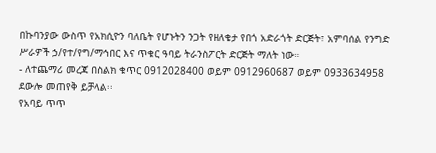በኩባንያው ውስጥ የአክሲዮን ባለቤት የሆኑትን ንጋት የዘለቄታ የበጎ አድራጎት ድርጅት፣ አምባሰል የንግድ ሥራዎች ኃ/የተ/የግ/ማኅበር እና ጥቁር ዓባይ ትራንስፖርት ድርጅት ማለት ነው።
- ለተጨማሪ መረጃ በስልክ ቁጥር 0912028400 ወይም 0912960687 ወይም 0933634958 ደውሎ መጠየቅ ይቻላል፡፡
የአባይ ጥጥ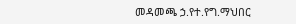መዳመጫ ኃ.የተ.የግ.ማህበር